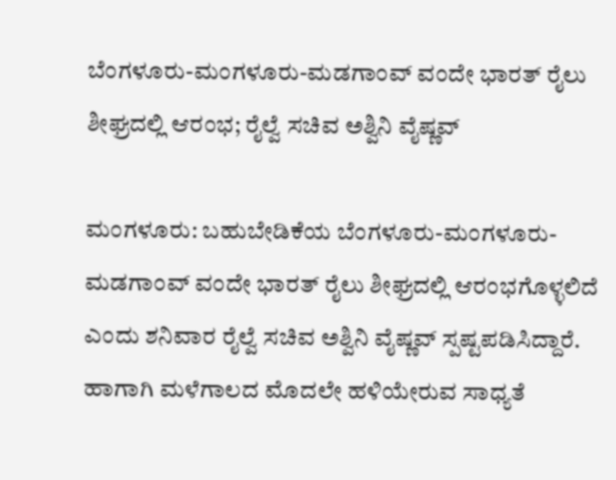ಬೆಂಗಳೂರು-ಮಂಗಳೂರು-ಮಡಗಾಂವ್‌ ವಂದೇ ಭಾರತ್‌ ರೈಲು ಶೀಘ್ರದಲ್ಲಿ ಆರಂಭ; ರೈಲ್ವೆ ಸಚಿವ ಅಶ್ವಿ‌ನಿ ವೈಷ್ಣವ್‌

ಮಂಗಳೂರು: ಬಹುಬೇಡಿಕೆಯ ಬೆಂಗಳೂರು-ಮಂಗಳೂರು-ಮಡಗಾಂವ್‌ ವಂದೇ ಭಾರತ್‌ ರೈಲು ಶೀಘ್ರದಲ್ಲಿ ಆರಂಭಗೊಳ್ಳಲಿದೆ ಎಂದು ಶನಿವಾರ ರೈಲ್ವೆ ಸಚಿವ ಅಶ್ವಿ‌ನಿ ವೈಷ್ಣವ್‌ ಸ್ಪಷ್ಟಪಡಿಸಿದ್ದಾರೆ. ಹಾಗಾಗಿ ಮಳೆಗಾಲದ ಮೊದಲೇ ಹಳಿಯೇರುವ ಸಾಧ್ಯತೆ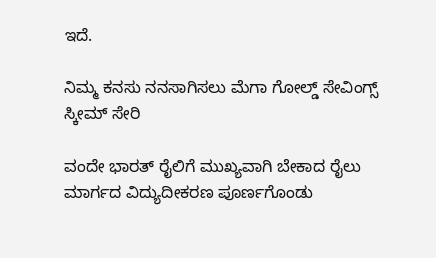ಇದೆ.

ನಿಮ್ಮ ಕನಸು ನನಸಾಗಿಸಲು ಮೆಗಾ ಗೋಲ್ಡ್ ಸೇವಿಂಗ್ಸ್ ಸ್ಕೀಮ್ ಸೇರಿ

ವಂದೇ ಭಾರತ್‌ ರೈಲಿಗೆ ಮುಖ್ಯವಾಗಿ ಬೇಕಾದ ರೈಲು ಮಾರ್ಗದ ವಿದ್ಯುದೀಕರಣ ಪೂರ್ಣಗೊಂಡು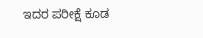ಇದರ ಪರೀಕ್ಷೆ ಕೂಡ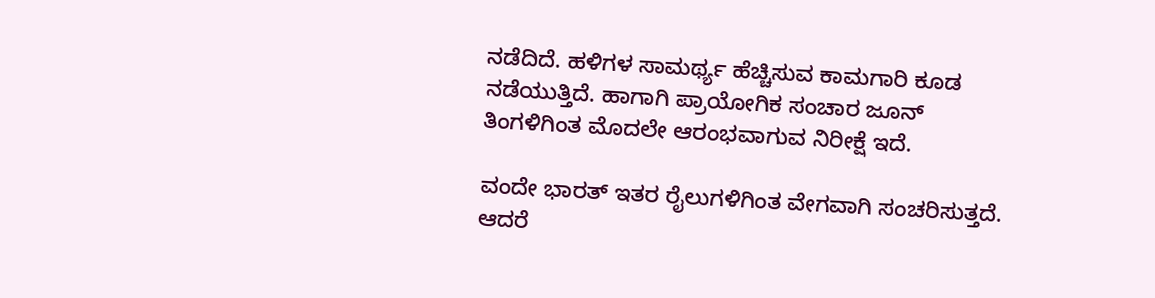ನಡೆದಿದೆ. ಹಳಿಗಳ ಸಾಮರ್ಥ್ಯ ಹೆಚ್ಚಿಸುವ ಕಾಮಗಾರಿ ಕೂಡ ನಡೆಯುತ್ತಿದೆ. ಹಾಗಾಗಿ ಪ್ರಾಯೋಗಿಕ ಸಂಚಾರ ಜೂನ್‌ ತಿಂಗಳಿಗಿಂತ ಮೊದಲೇ ಆರಂಭವಾಗುವ ನಿರೀಕ್ಷೆ ಇದೆ.

ವಂದೇ ಭಾರತ್‌ ಇತರ ರೈಲುಗಳಿಗಿಂತ ವೇಗವಾಗಿ ಸಂಚರಿಸುತ್ತದೆ. ಆದರೆ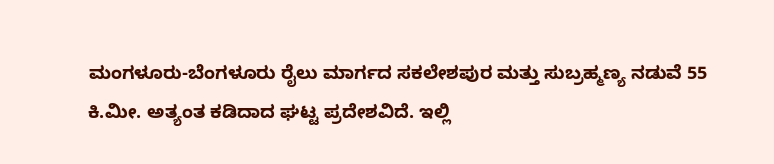ಮಂಗಳೂರು-ಬೆಂಗಳೂರು ರೈಲು ಮಾರ್ಗದ ಸಕಲೇಶಪುರ ಮತ್ತು ಸುಬ್ರಹ್ಮಣ್ಯ ನಡುವೆ 55 ಕಿ.ಮೀ. ಅತ್ಯಂತ ಕಡಿದಾದ ಘಟ್ಟ ಪ್ರದೇಶವಿದೆ. ಇಲ್ಲಿ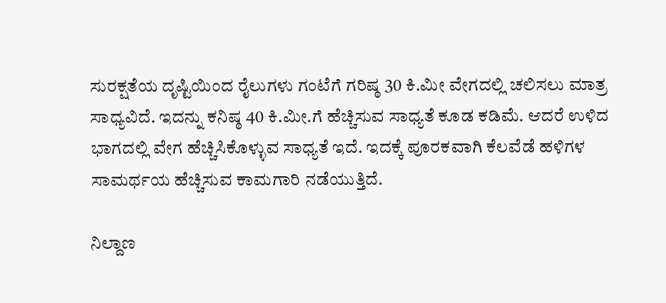ಸುರಕ್ಷತೆಯ ದೃಷ್ಟಿಯಿಂದ ರೈಲುಗಳು ಗಂಟೆಗೆ ಗರಿಷ್ಠ 30 ಕಿ.ಮೀ ವೇಗದಲ್ಲಿ ಚಲಿಸಲು ಮಾತ್ರ ಸಾಧ್ಯವಿದೆ. ಇದನ್ನು ಕನಿಷ್ಠ 40 ಕಿ.ಮೀ.ಗೆ ಹೆಚ್ಚಿಸುವ ಸಾಧ್ಯತೆ ಕೂಡ ಕಡಿಮೆ. ಆದರೆ ಉಳಿದ ಭಾಗದಲ್ಲಿ ವೇಗ ಹೆಚ್ಚಿಸಿಕೊಳ್ಳುವ ಸಾಧ್ಯತೆ ಇದೆ. ಇದಕ್ಕೆ ಪೂರಕವಾಗಿ ಕೆಲವೆಡೆ ಹಳಿಗಳ ಸಾಮರ್ಥಯ ಹೆಚ್ಚಿಸುವ ಕಾಮಗಾರಿ ನಡೆಯುತ್ತಿದೆ.

ನಿಲ್ದಾಣ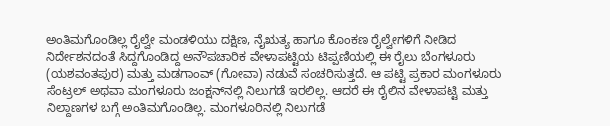ಅಂತಿಮಗೊಂಡಿಲ್ಲ ರೈಲ್ವೇ ಮಂಡಳಿಯು ದಕ್ಷಿಣ, ನೈಋತ್ಯ ಹಾಗೂ ಕೊಂಕಣ ರೈಲ್ವೇಗಳಿಗೆ ನೀಡಿದ ನಿರ್ದೇಶನದಂತೆ ಸಿದ್ದಗೊಂಡಿದ್ದ ಅನೌಪಚಾರಿಕ ವೇಳಾಪಟ್ಟಿಯ ಟಿಪ್ಪಣಿಯಲ್ಲಿ ಈ ರೈಲು ಬೆಂಗಳೂರು (ಯಶವಂತಪುರ) ಮತ್ತು ಮಡಗಾಂವ್‌ (ಗೋವಾ) ನಡುವೆ ಸಂಚರಿಸುತ್ತದೆ. ಆ ಪಟ್ಟಿ ಪ್ರಕಾರ ಮಂಗಳೂರು ಸೆಂಟ್ರಲ್‌ ಅಥವಾ ಮಂಗಳೂರು ಜಂಕ್ಷನ್‌ನಲ್ಲಿ ನಿಲುಗಡೆ ಇರಲಿಲ್ಲ. ಆದರೆ ಈ ರೈಲಿನ ವೇಳಾಪಟ್ಟಿ ಮತ್ತು ನಿಲ್ದಾಣಗಳ ಬಗ್ಗೆ ಅಂತಿಮಗೊಂಡಿಲ್ಲ. ಮಂಗಳೂರಿನಲ್ಲಿ ನಿಲುಗಡೆ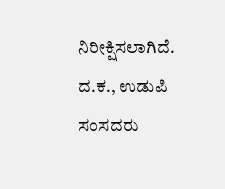ನಿರೀಕ್ಷಿಸಲಾಗಿದೆ. ದ.ಕ., ಉಡುಪಿ ಸಂಸದರು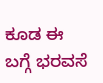ಕೂಡ ಈ ಬಗ್ಗೆ ಭರವಸೆ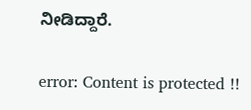ನೀಡಿದ್ದಾರೆ.

error: Content is protected !!